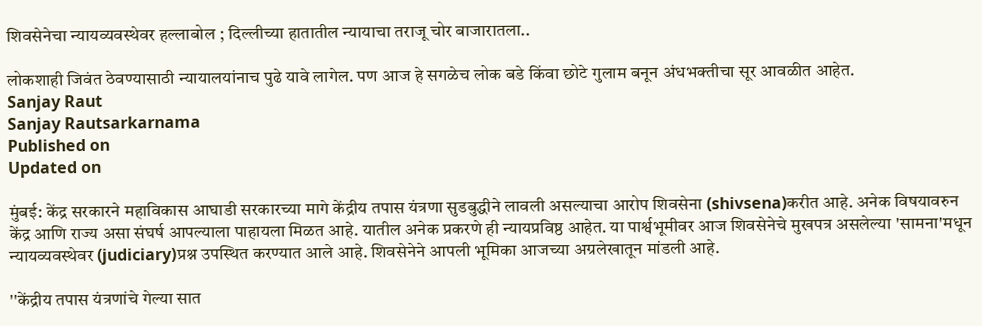शिवसेनेचा न्यायव्यवस्थेवर हल्लाबोल ; दिल्लीच्या हातातील न्यायाचा तराजू चोर बाजारातला..

लोकशाही जिवंत ठेवण्यासाठी न्यायालयांनाच पुढे यावे लागेल. पण आज हे सगळेच लोक बडे किंवा छोटे गुलाम बनून अंधभक्तीचा सूर आवळीत आहेत.
Sanjay Raut
Sanjay Rautsarkarnama
Published on
Updated on

मुंबई: केंद्र सरकारने महाविकास आघाडी सरकारच्या मागे केंद्रीय तपास यंत्रणा सुडबुद्धीने लावली असल्याचा आरोप शिवसेना (shivsena)करीत आहे. अनेक विषयावरुन केंद्र आणि राज्य असा संघर्ष आपल्याला पाहायला मिळत आहे. यातील अनेक प्रकरणे ही न्यायप्रविष्ठ आहेत. या पार्श्वभूमीवर आज शिवसेनेचे मुखपत्र असलेल्या 'सामना'मधून न्यायव्यवस्थेवर (judiciary)प्रश्न उपस्थित करण्यात आले आहे. शिवसेनेने आपली भूमिका आजच्या अग्रलेखातून मांडली आहे.

''केंद्रीय तपास यंत्रणांचे गेल्या सात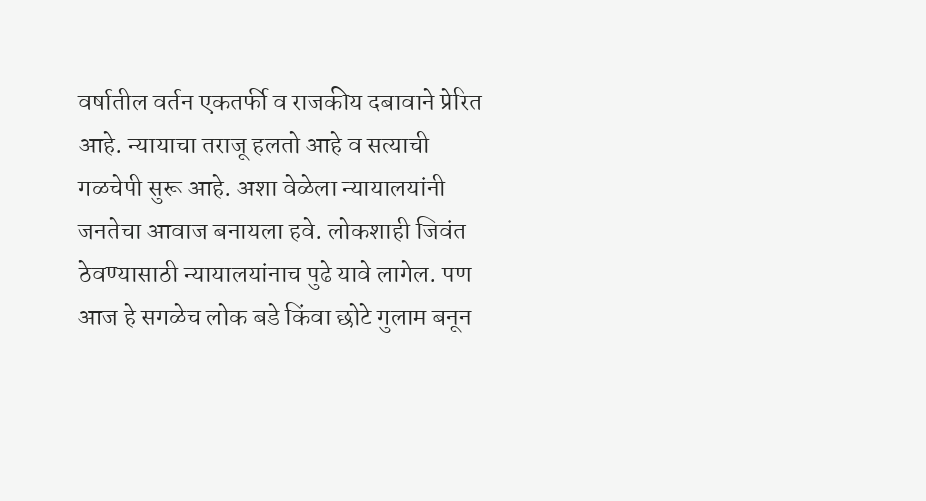वर्षातील वर्तन एकतर्फी व राजकीय दबावाने प्रेरित आहे. न्यायाचा तराजू हलतो आहे व सत्याची गळचेपी सुरू आहे. अशा वेळेला न्यायालयांनी जनतेचा आवाज बनायला हवे. लोकशाही जिवंत ठेवण्यासाठी न्यायालयांनाच पुढे यावे लागेल. पण आज हे सगळेच लोक बडे किंवा छोटे गुलाम बनून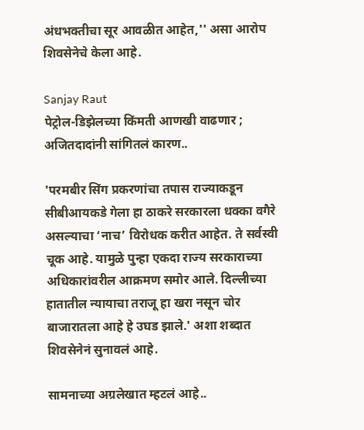अंधभक्तीचा सूर आवळीत आहेत,'' असा आरोप शिवसेनेचे केला आहे.

Sanjay Raut
पेट्रोल-डिझेलच्या किंमती आणखी वाढणार ; अजितदादांनी सांगितलं कारण..

'परमबीर सिंग प्रकरणांचा तपास राज्याकडून सीबीआयकडे गेला हा ठाकरे सरकारला धक्का वगैरे असल्याचा ‘नाच’ विरोधक करीत आहेत. ते सर्वस्वी चूक आहे. यामुळे पुन्हा एकदा राज्य सरकाराच्या अधिकारांवरील आक्रमण समोर आले. दिल्लीच्या हातातील न्यायाचा तराजू हा खरा नसून चोर बाजारातला आहे हे उघड झाले.' अशा शब्दात शिवसेनेनं सुनावलं आहे.

सामनाच्या अग्रलेखात म्हटलं आहे..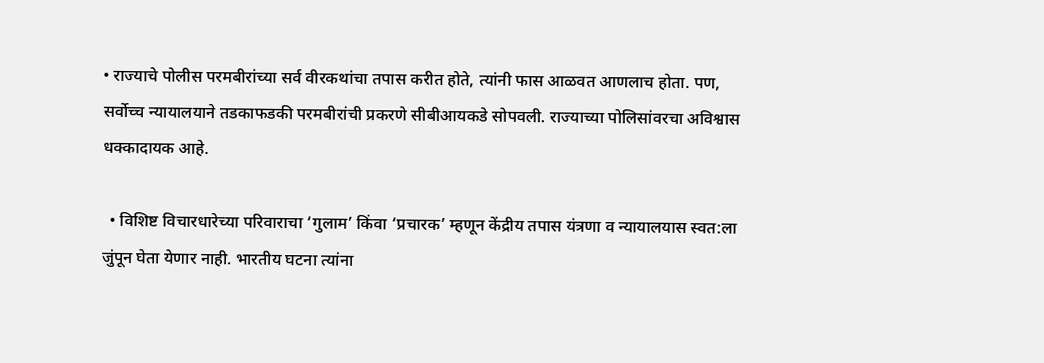• राज्याचे पोलीस परमबीरांच्या सर्व वीरकथांचा तपास करीत होते, त्यांनी फास आळवत आणलाच होता. पण, सर्वोच्च न्यायालयाने तडकाफडकी परमबीरांची प्रकरणे सीबीआयकडे सोपवली. राज्याच्या पोलिसांवरचा अविश्वास धक्कादायक आहे.

  • विशिष्ट विचारधारेच्या परिवाराचा ‘गुलाम’ किंवा ‘प्रचारक’ म्हणून केंद्रीय तपास यंत्रणा व न्यायालयास स्वत:ला जुंपून घेता येणार नाही. भारतीय घटना त्यांना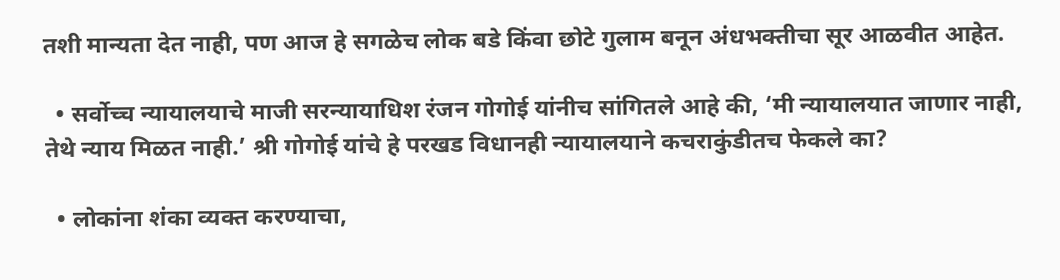तशी मान्यता देत नाही, पण आज हे सगळेच लोक बडे किंवा छोटे गुलाम बनून अंधभक्तीचा सूर आळवीत आहेत.

  • सर्वोच्च न्यायालयाचे माजी सरन्यायाधिश रंजन गोगोई यांनीच सांगितले आहे की, ‘मी न्यायालयात जाणार नाही, तेथे न्याय मिळत नाही.’ श्री गोगोई यांचे हे परखड विधानही न्यायालयाने कचराकुंडीतच फेकले का?

  • लोकांना शंका व्यक्त करण्याचा,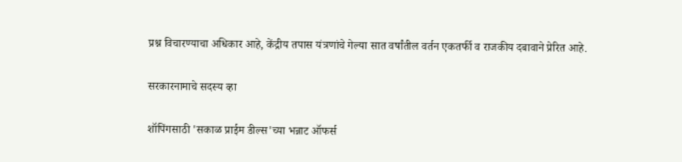प्रश्न विचारण्याचा अधिकार आहे, केंद्रीय तपास यंत्रणांचे गेल्या सात वर्षांतील वर्तन एकतर्फी व राजकीय दबावाने प्रेरित आहे.

सरकारनामाचे सदस्य व्हा

शॉपिंगसाठी 'सकाळ प्राईम डील्स'च्या भन्नाट ऑफर्स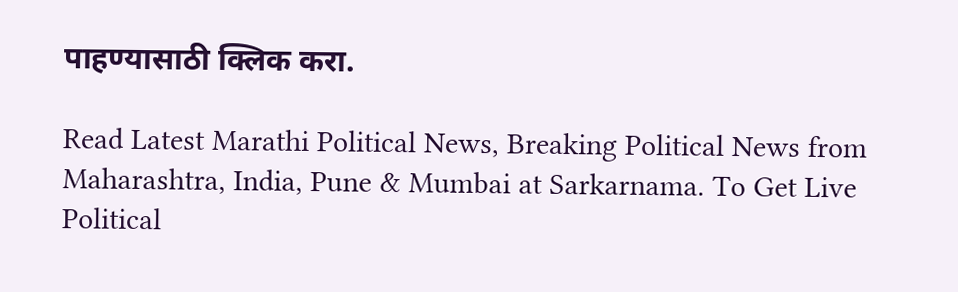पाहण्यासाठी क्लिक करा.

Read Latest Marathi Political News, Breaking Political News from Maharashtra, India, Pune & Mumbai at Sarkarnama. To Get Live Political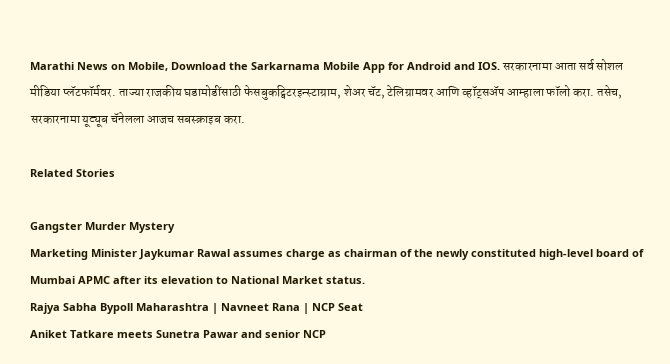Marathi News on Mobile, Download the Sarkarnama Mobile App for Android and IOS. सरकारनामा आता सर्व सोशल मीडिया प्लॅटफॉर्मवर. ताज्या राजकीय घडामोडींसाठी फेसबुकट्विटरइन्स्टाग्राम, शेअर चॅट, टेलिग्रामवर आणि व्हॉट्सॲप आम्हाला फॉलो करा. तसेच, सरकारनामा यूट्यूब चॅनेलला आजच सबस्क्राइब करा.

Related Stories

Gangster Murder Mystery
Marketing Minister Jaykumar Rawal assumes charge as chairman of the newly constituted high-level board of Mumbai APMC after its elevation to National Market status.
Rajya Sabha Bypoll Maharashtra | Navneet Rana | NCP Seat
Aniket Tatkare meets Sunetra Pawar and senior NCP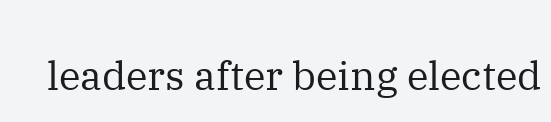leaders after being elected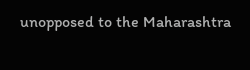unopposed to the Maharashtra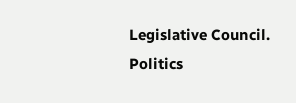Legislative Council.
Politics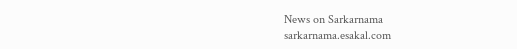News on Sarkarnama
sarkarnama.esakal.com